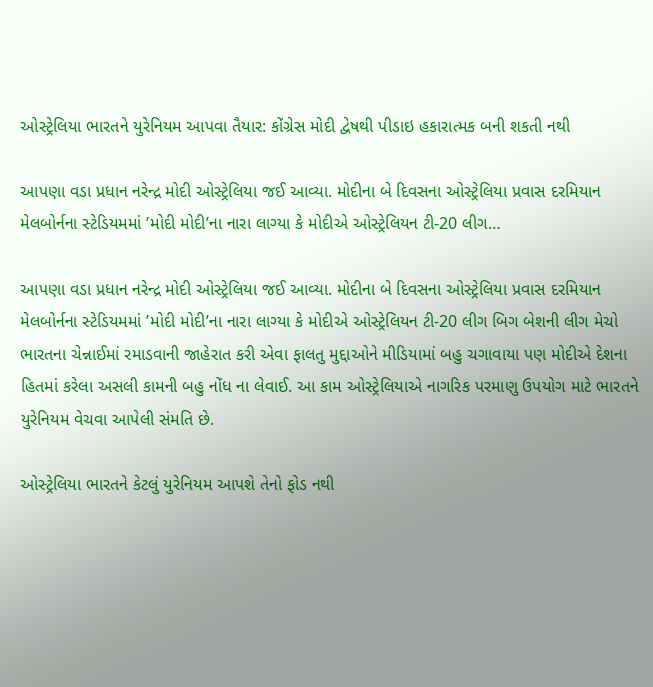ઓસ્ટ્રેલિયા ભારતને યુરેનિયમ આપવા તૈયાર: કોંગ્રેસ મોદી દ્વેષથી પીડાઇ હકારાત્મક બની શકતી નથી

આપણા વડા પ્રધાન નરેન્દ્ર મોદી ઓસ્ટ્રેલિયા જઈ આવ્યા. મોદીના બે દિવસના ઓસ્ટ્રેલિયા પ્રવાસ દરમિયાન મેલબોર્નના સ્ટેડિયમમાં ’મોદી મોદી’ના નારા લાગ્યા કે મોદીએ ઓસ્ટ્રેલિયન ટી-20 લીગ…

આપણા વડા પ્રધાન નરેન્દ્ર મોદી ઓસ્ટ્રેલિયા જઈ આવ્યા. મોદીના બે દિવસના ઓસ્ટ્રેલિયા પ્રવાસ દરમિયાન મેલબોર્નના સ્ટેડિયમમાં ’મોદી મોદી’ના નારા લાગ્યા કે મોદીએ ઓસ્ટ્રેલિયન ટી-20 લીગ બિગ બેશની લીગ મેચો ભારતના ચેન્નાઈમાં રમાડવાની જાહેરાત કરી એવા ફાલતુ મુદ્દાઓને મીડિયામાં બહુ ચગાવાયા પણ મોદીએ દેશના હિતમાં કરેલા અસલી કામની બહુ નોંધ ના લેવાઈ. આ કામ ઓસ્ટ્રેલિયાએ નાગરિક પરમાણુ ઉપયોગ માટે ભારતને યુરેનિયમ વેચવા આપેલી સંમતિ છે.

ઓસ્ટ્રેલિયા ભારતને કેટલું યુરેનિયમ આપશે તેનો ફોડ નથી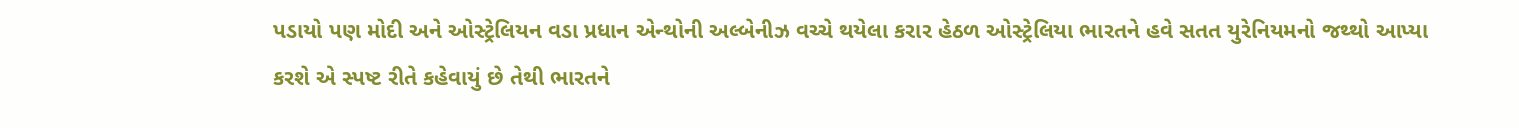પડાયો પણ મોદી અને ઓસ્ટ્રેલિયન વડા પ્રધાન એન્થોની અલ્બેનીઝ વચ્ચે થયેલા કરાર હેઠળ ઓસ્ટ્રેલિયા ભારતને હવે સતત યુરેનિયમનો જથ્થો આપ્યા કરશે એ સ્પષ્ટ રીતે કહેવાયું છે તેથી ભારતને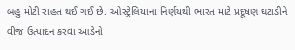બહુ મોટી રાહત થઈ ગઈ છે. ઓસ્ટ્રેલિયાના નિર્ણયથી ભારત માટે પ્રદૂષણ ઘટાડીને વીજ ઉત્પાદન કરવા આડેનો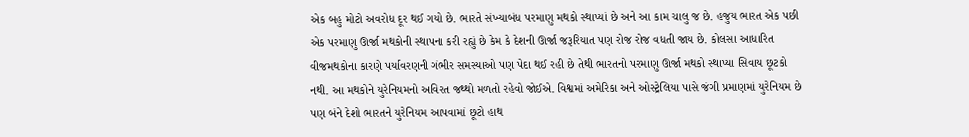એક બહુ મોટો અવરોધ દૂર થઈ ગયો છે. ભારતે સંખ્યાબંધ પરમાણુ મથકો સ્થાપ્યાં છે અને આ કામ ચાલુ જ છે. હજુય ભારત એક પછી એક પરમાણુ ઊર્જા મથકોની સ્થાપના કરી રહ્યું છે કેમ કે દેશની ઊર્જા જરૂરિયાત પણ રોજ રોજ વધતી જાય છે. કોલસા આધારિત વીજમથકોના કારણે પર્યાવરણની ગંભીર સમસ્યાઓ પણ પેદા થઈ રહી છે તેથી ભારતનો પરમાણુ ઊર્જા મથકો સ્થાપ્યા સિવાય છૂટકો નથી. આ મથકોને યુરેનિયમનો અવિરત જથ્થો મળતો રહેવો જોઈએ. વિશ્વમાં અમેરિકા અને ઓસ્ટ્રેલિયા પાસે જંગી પ્રમાણમાં યુરેનિયમ છે પણ બંને દેશો ભારતને યુરેનિયમ આપવામાં છૂટો હાથ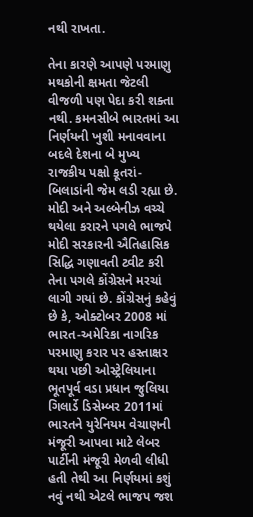નથી રાખતા.

તેના કારણે આપણે પરમાણુ મથકોની ક્ષમતા જેટલી વીજળી પણ પેદા કરી શક્તા નથી. કમનસીબે ભારતમાં આ નિર્ણયની ખુશી મનાવવાના બદલે દેશના બે મુખ્ય રાજકીય પક્ષો કૂતરાં-બિલાડાંની જેમ લડી રહ્યા છે. મોદી અને અલ્બેનીઝ વચ્ચે થયેલા કરારને પગલે ભાજપે મોદી સરકારની ઐતિહાસિક સિદ્ધિ ગણાવતી ટ્વીટ કરી તેના પગલે કોંગ્રેસને મરચાં લાગી ગયાં છે. કોંગ્રેસનું કહેવું છે કે, ઓક્ટોબર 2008 માં ભારત-અમેરિકા નાગરિક પરમાણુ કરાર પર હસ્તાક્ષર થયા પછી ઓસ્ટ્રેલિયાના ભૂતપૂર્વ વડા પ્રધાન જુલિયા ગિલાર્ડે ડિસેમ્બર 2011માં ભારતને યુરેનિયમ વેચાણની મંજૂરી આપવા માટે લેબર પાર્ટીની મંજૂરી મેળવી લીધી હતી તેથી આ નિર્ણયમાં કશું નવું નથી એટલે ભાજપ જશ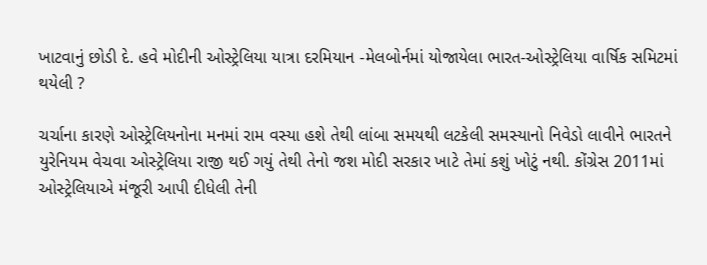ખાટવાનું છોડી દે. હવે મોદીની ઓસ્ટ્રેલિયા યાત્રા દરમિયાન -મેલબોર્નમાં યોજાયેલા ભારત-ઓસ્ટ્રેલિયા વાર્ષિક સમિટમાં થયેલી ?

ચર્ચાના કારણે ઓસ્ટ્રેલિયનોના મનમાં રામ વસ્યા હશે તેથી લાંબા સમયથી લટકેલી સમસ્યાનો નિવેડો લાવીને ભારતને યુરેનિયમ વેચવા ઓસ્ટ્રેલિયા રાજી થઈ ગયું તેથી તેનો જશ મોદી સરકાર ખાટે તેમાં કશું ખોટું નથી. કોંગ્રેસ 2011માં ઓસ્ટ્રેલિયાએ મંજૂરી આપી દીધેલી તેની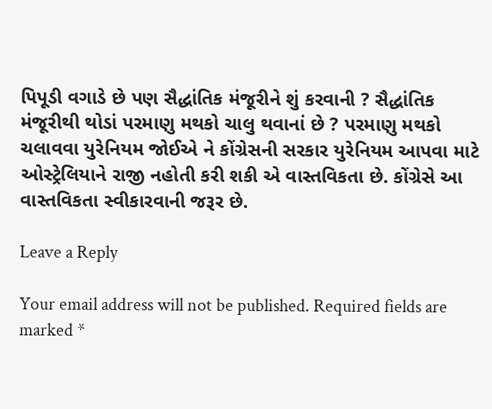પિપૂડી વગાડે છે પણ સૈદ્ધાંતિક મંજૂરીને શું કરવાની ? સૈદ્ધાંતિક મંજૂરીથી થોડાં પરમાણુ મથકો ચાલુ થવાનાં છે ? પરમાણુ મથકો ચલાવવા યુરેનિયમ જોઈએ ને કોંગ્રેસની સરકાર યુરેનિયમ આપવા માટે ઓસ્ટ્રેલિયાને રાજી નહોતી કરી શકી એ વાસ્તવિકતા છે. કોંગ્રેસે આ વાસ્તવિકતા સ્વીકારવાની જરૂર છે.

Leave a Reply

Your email address will not be published. Required fields are marked *